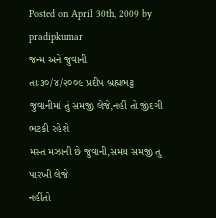Posted on April 30th, 2009 by pradipkumar
જન્મ અને જુવાની
તાઃ૩૦/૪/૨૦૦૯ પ્રદીપ બ્રહ્મભટ્ટ
જુવાનીમાં તું સમજી લેજે,નહીં તો જીંદગી ભટકી રહેશે
મસ્ત મઝાની છે જુવાની,સમય સમજી તુ પારખી લેજે
નહીંતો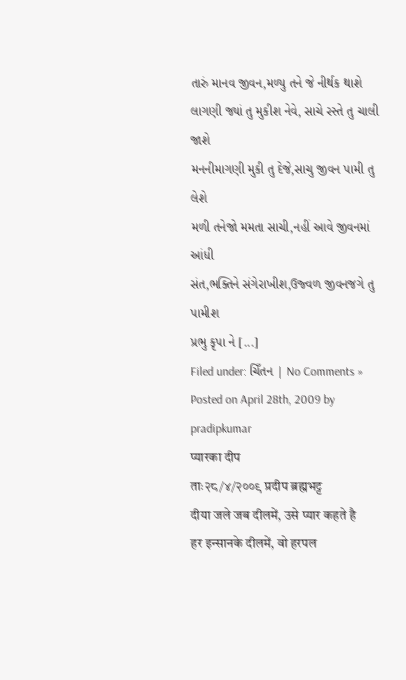તારું માનવ જીવન,મળ્યુ તને જે નીર્થક થાશે
લાગણી જ્યાં તુ મુકીશ નેવે, સાચે રસ્તે તુ ચાલી જાશે
મનનીમાગણી મુકી તુ દેજે,સાચુ જીવન પામી તુ લેશે
મળી તનેજો મમતા સાચી,નહીં આવે જીવનમાં આંધી
સંત,ભક્તિને સંગેરાખીશ,ઉજ્વળ જીવનજગે તુ પામીશ
પ્રભુ કૃપા ને [...]
Filed under: ચિઁતન | No Comments »
Posted on April 28th, 2009 by pradipkumar
प्यारका दीप
ताः२८/४/२००९ प्रदीप ब्रह्मभट्ट
दीया जले जब दीलमें, उसे प्यार कहते है
हर इन्सानके दीलमें, वो हरपल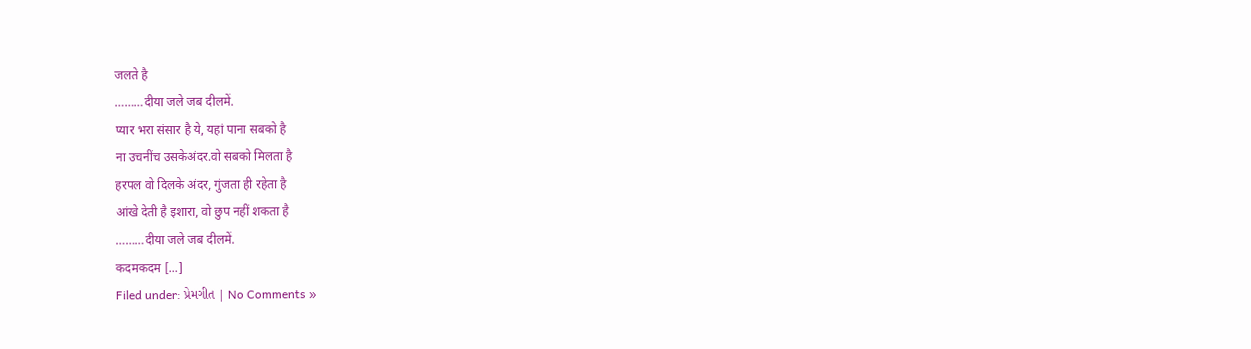जलते है
………दीया जले जब दीलमें.
प्यार भरा संसार है ये, यहां पाना सबको है
ना उचनींच उसकेअंदर.वो सबको मिलता है
हरपल वो दिलके अंदर, गुंजता ही रहेता है
आंखे देती है इशारा, वो छुप नहीं शकता है
………दीया जले जब दीलमें.
कदमकदम [...]
Filed under: પ્રેમગીત | No Comments »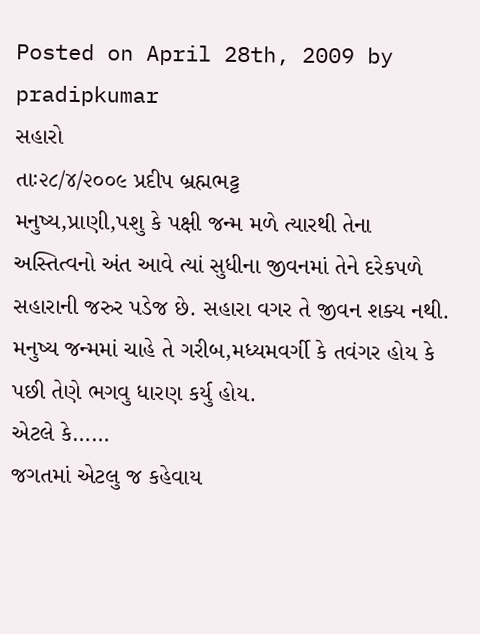Posted on April 28th, 2009 by pradipkumar
સહારો
તાઃ૨૮/૪/૨૦૦૯ પ્રદીપ બ્રહ્મભટ્ટ
મનુષ્ય,પ્રાણી,પશુ કે પક્ષી જન્મ મળે ત્યારથી તેના
અસ્તિત્વનો અંત આવે ત્યાં સુધીના જીવનમાં તેને દરેકપળે
સહારાની જરુર પડેજ છે. સહારા વગર તે જીવન શક્ય નથી.
મનુષ્ય જન્મમાં ચાહે તે ગરીબ,મધ્યમવર્ગી કે તવંગર હોય કે
પછી તેણે ભગવુ ધારણ કર્યુ હોય.
એટલે કે……
જગતમાં એટલુ જ કહેવાય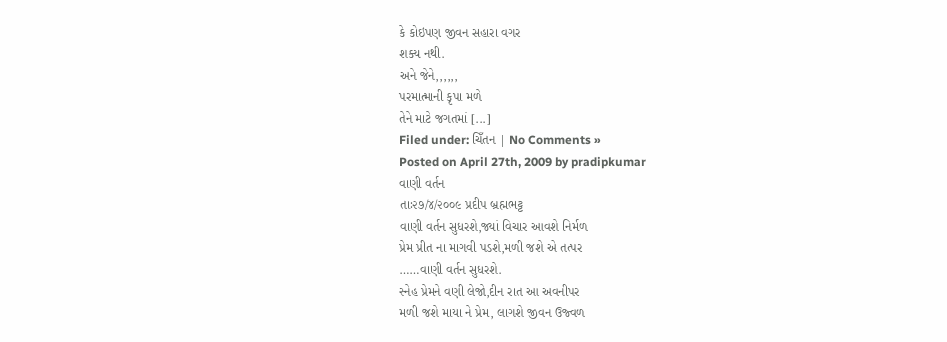કે કોઇપણ જીવન સહારા વગર
શક્ય નથી.
અને જેને,,,,,,
પરમાત્માની કૃપા મળે
તેને માટે જગતમાં [...]
Filed under: ચિઁતન | No Comments »
Posted on April 27th, 2009 by pradipkumar
વાણી વર્તન
તાઃ૨૭/૪/૨૦૦૯ પ્રદીપ બ્રહ્મભટ્ટ
વાણી વર્તન સુધરશે,જ્યાં વિચાર આવશે નિર્મળ
પ્રેમ પ્રીત ના માગવી પડશે,મળી જશે એ તત્પર
……વાણી વર્તન સુધરશે.
સ્નેહ પ્રેમને વણી લેજો,દીન રાત આ અવનીપર
મળી જશે માયા ને પ્રેમ, લાગશે જીવન ઉજ્વળ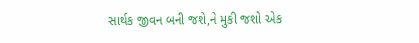સાર્થક જીવન બની જશે,ને મુકી જશો એક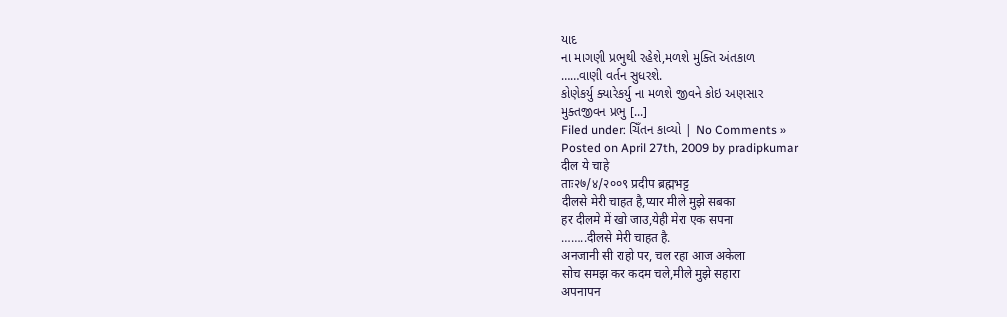યાદ
ના માગણી પ્રભુથી રહેશે,મળશે મુક્તિ અંતકાળ
……વાણી વર્તન સુધરશે.
કોણેકર્યુ ક્યારેકર્યુ ના મળશે જીવને કોઇ અણસાર
મુક્તજીવન પ્રભુ [...]
Filed under: ચિઁતન કાવ્યો | No Comments »
Posted on April 27th, 2009 by pradipkumar
दील ये चाहे
ताः२७/४/२००९ प्रदीप ब्रह्मभट्ट
दीलसे मेरी चाहत है,प्यार मीले मुझे सबका
हर दीलमे में खो जाउ,येही मेरा एक सपना
……..दीलसे मेरी चाहत है.
अनजानी सी राहो पर, चल रहा आज अकेला
सोच समझ कर कदम चले,मीले मुझे सहारा
अपनापन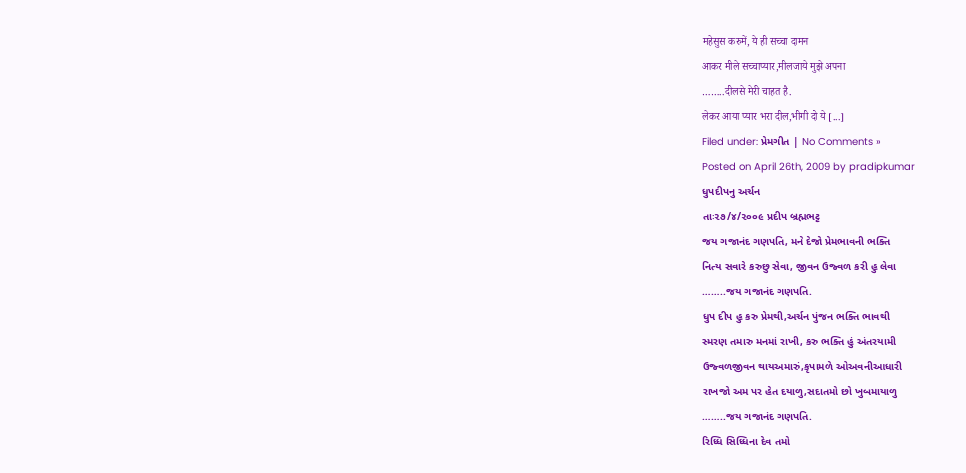महेसुस करुमें, ये ही सच्चा दामन
आकर मीले सच्चाप्यार,मीलजाये मुझे अपना
……..दीलसे मेरी चाहत है.
लेकर आया प्यार भरा दील,भीगी दो ये [...]
Filed under: પ્રેમગીત | No Comments »
Posted on April 26th, 2009 by pradipkumar
ધુપદીપનુ અર્ચન
તાઃ૨૭/૪/૨૦૦૯ પ્રદીપ બ્રહ્મભટ્ટ
જય ગજાનંદ ગણપતિ, મને દેજો પ્રેમભાવની ભક્તિ
નિત્ય સવારે કરુછુ સેવા, જીવન ઉજ્વળ કરી હુ લેવા
……..જય ગજાનંદ ગણપતિ.
ધુપ દીપ હુ કરુ પ્રેમથી,અર્ચન પુંજન ભક્તિ ભાવથી
સ્મરણ તમારુ મનમાં રાખી, કરુ ભક્તિ હું અંતરયામી
ઉજ્વળજીવન થાયઅમારું,કૃપામળે ઓઅવનીઆધારી
રાખજો અમ પર હેત દયાળુ,સદાતમો છો ખુબમાયાળુ
……..જય ગજાનંદ ગણપતિ.
રિધ્ધિ સિધ્ધિના દેવ તમો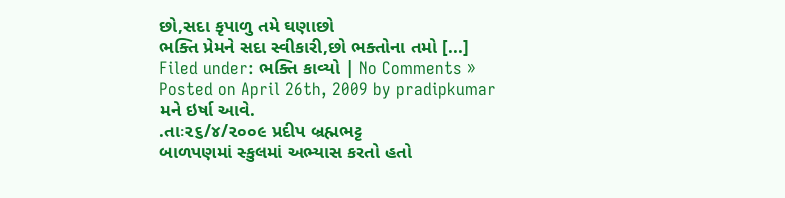છો,સદા કૃપાળુ તમે ઘણાછો
ભક્તિ પ્રેમને સદા સ્વીકારી,છો ભક્તોના તમો [...]
Filed under: ભક્તિ કાવ્યો | No Comments »
Posted on April 26th, 2009 by pradipkumar
મને ઇર્ષા આવે.
.તાઃ૨૬/૪/૨૦૦૯ પ્રદીપ બ્રહ્મભટ્ટ
બાળપણમાં સ્કુલમાં અભ્યાસ કરતો હતો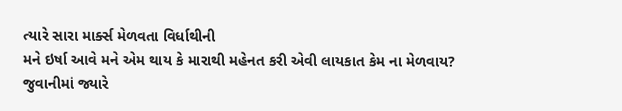ત્યારે સારા માર્ક્સ મેળવતા વિર્ધાથીની
મને ઇર્ષા આવે મને એમ થાય કે મારાથી મહેનત કરી એવી લાયકાત કેમ ના મેળવાય?
જુવાનીમાં જ્યારે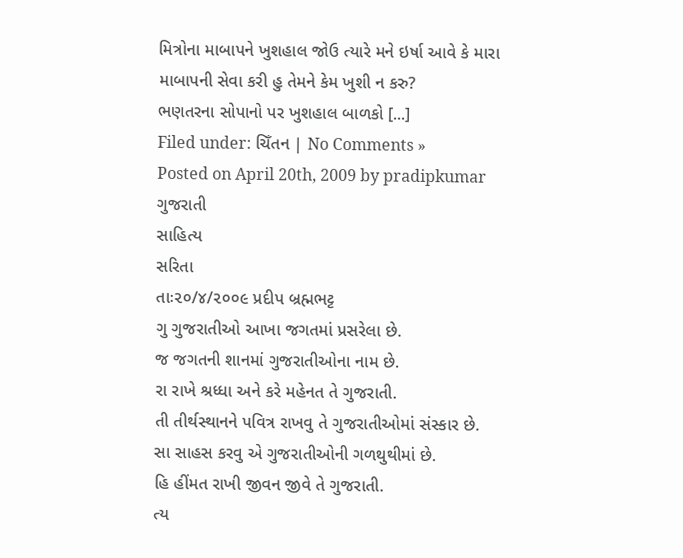મિત્રોના માબાપને ખુશહાલ જોઉ ત્યારે મને ઇર્ષા આવે કે મારા
માબાપની સેવા કરી હુ તેમને કેમ ખુશી ન કરુ?
ભણતરના સોપાનો પર ખુશહાલ બાળકો [...]
Filed under: ચિઁતન | No Comments »
Posted on April 20th, 2009 by pradipkumar
ગુજરાતી
સાહિત્ય
સરિતા
તાઃ૨૦/૪/૨૦૦૯ પ્રદીપ બ્રહ્મભટ્ટ
ગુ ગુજરાતીઓ આખા જગતમાં પ્રસરેલા છે.
જ જગતની શાનમાં ગુજરાતીઓના નામ છે.
રા રાખે શ્રધ્ધા અને કરે મહેનત તે ગુજરાતી.
તી તીર્થસ્થાનને પવિત્ર રાખવુ તે ગુજરાતીઓમાં સંસ્કાર છે.
સા સાહસ કરવુ એ ગુજરાતીઓની ગળથુથીમાં છે.
હિ હીંમત રાખી જીવન જીવે તે ગુજરાતી.
ત્ય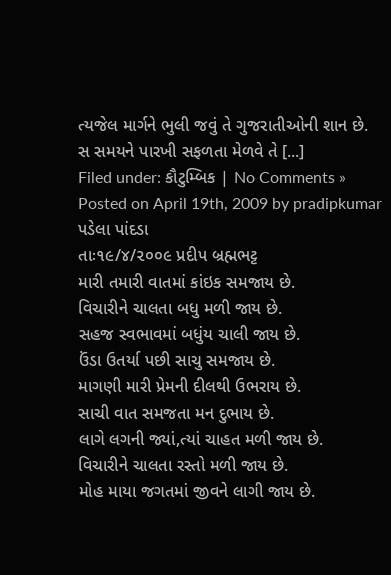ત્યજેલ માર્ગને ભુલી જવું તે ગુજરાતીઓની શાન છે.
સ સમયને પારખી સફળતા મેળવે તે [...]
Filed under: કૌટુમ્બિક | No Comments »
Posted on April 19th, 2009 by pradipkumar
પડેલા પાંદડા
તાઃ૧૯/૪/૨૦૦૯ પ્રદીપ બ્રહ્મભટ્ટ
મારી તમારી વાતમાં કાંઇક સમજાય છે.
વિચારીને ચાલતા બધુ મળી જાય છે.
સહજ સ્વભાવમાં બધુંય ચાલી જાય છે.
ઉંડા ઉતર્યા પછી સાચુ સમજાય છે.
માગણી મારી પ્રેમની દીલથી ઉભરાય છે.
સાચી વાત સમજતા મન દુભાય છે.
લાગે લગની જ્યાં,ત્યાં ચાહત મળી જાય છે.
વિચારીને ચાલતા રસ્તો મળી જાય છે.
મોહ માયા જગતમાં જીવને લાગી જાય છે.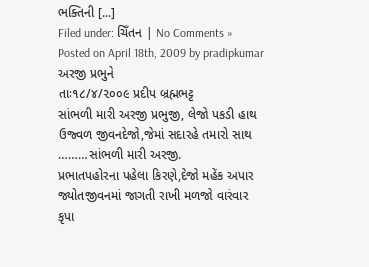ભક્તિની [...]
Filed under: ચિઁતન | No Comments »
Posted on April 18th, 2009 by pradipkumar
અરજી પ્રભુને
તાઃ૧૮/૪/૨૦૦૯ પ્રદીપ બ્રહ્મભટ્ટ
સાંભળી મારી અરજી પ્રભુજી, લેજો પકડી હાથ
ઉજ્વળ જીવનદેજો,જેમાં સદારહે તમારો સાથ
………સાંભળી મારી અરજી.
પ્રભાતપહોરના પહેલા કિરણે,દેજો મહેંક અપાર
જ્યોતજીવનમાં જાગતી રાખી મળજો વારંવાર
કૃપા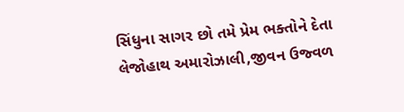સિંધુના સાગર છો તમે પ્રેમ ભક્તોને દેતા
લેજોહાથ અમારોઝાલી,જીવન ઉજ્વળ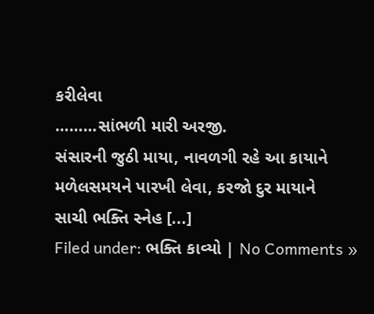કરીલેવા
………સાંભળી મારી અરજી.
સંસારની જુઠી માયા, નાવળગી રહે આ કાયાને
મળેલસમયને પારખી લેવા, કરજો દુર માયાને
સાચી ભક્તિ સ્નેહ [...]
Filed under: ભક્તિ કાવ્યો | No Comments »